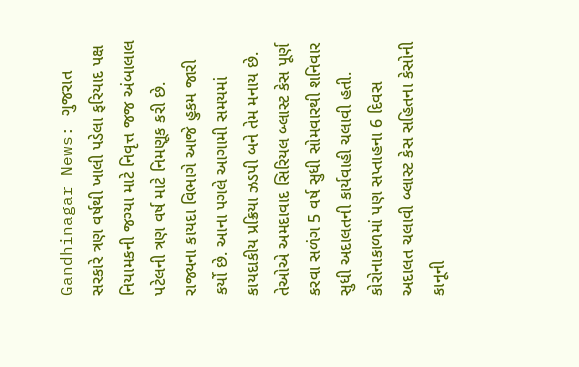Gandhinagar News: ગુજરાત સરકારે ત્રણ વર્ષથી ખાલી પડેલા ફરિયાદ પક્ષ નિયામકની જગ્યા માટે નિવૃત્ત જજ અંબાલાલ પટેલની ત્રણ વર્ષ માટે નિમણૂક કરી છે. રાજ્યના કાયદા વિભાગે આજે હુકમ જારી કર્યો છે. આના પગલે આગામી સમયમાં કાયદાકીય પ્રક્રિયા ઝડપી બને તેમ મનાય છે.
તેઓએ અમદાવાદ સિરિયલ બ્લાસ્ટ કેસ પૂર્ણ કરવા સળંગ 5 વર્ષ સુધી સોમવારથી શનિવાર સુધી અદાલતની કાર્યવાહી ચલાવી હતી. કોરોનાકાળમાં પણ સપ્તાહના 6 દિવસ અદાલત ચલાવી બ્લાસ્ટ કેસ સહિતના કેસોની કાનૂની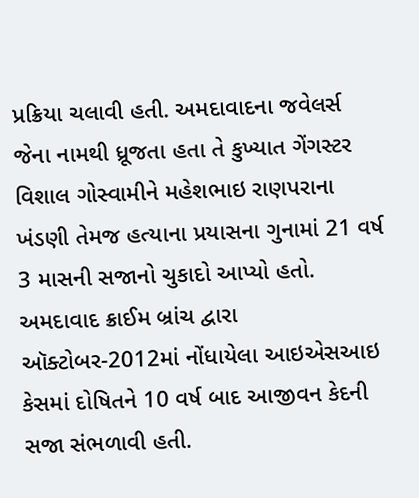પ્રક્રિયા ચલાવી હતી. અમદાવાદના જવેલર્સ જેના નામથી ધ્રૂજતા હતા તે કુખ્યાત ગેંગસ્ટર વિશાલ ગોસ્વામીને મહેશભાઇ રાણપરાના ખંડણી તેમજ હત્યાના પ્રયાસના ગુનામાં 21 વર્ષ 3 માસની સજાનો ચુકાદો આપ્યો હતો. અમદાવાદ ક્રાઈમ બ્રાંચ દ્વારા ઑક્ટોબર-2012માં નોંધાયેલા આઇએસઆઇ કેસમાં દોષિતને 10 વર્ષ બાદ આજીવન કેદની સજા સંભળાવી હતી.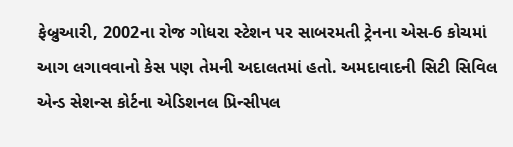ફેબ્રુઆરી, 2002ના રોજ ગોધરા સ્ટેશન પર સાબરમતી ટ્રેનના એસ-6 કોચમાં આગ લગાવવાનો કેસ પણ તેમની અદાલતમાં હતો. અમદાવાદની સિટી સિવિલ એન્ડ સેશન્સ કોર્ટના એડિશનલ પ્રિન્સીપલ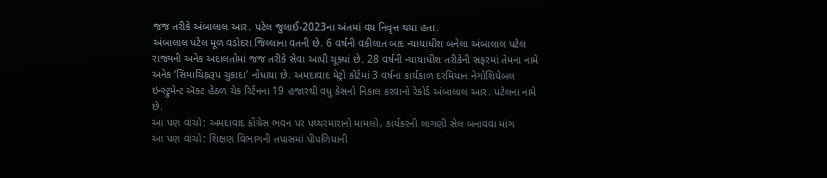જજ તરીકે અંબાલાલ આર. પટેલ જુલાઈ-2023ના અંતમાં વય નિવૃત્ત થયા હતા.
અંબાલાલ પટેલ મૂળ વડોદરા જિલ્લાના વતની છે. 6 વર્ષની વકીલાત બાદ ન્યાયાધીશ બનેલા અંબાલાલ પટેલ રાજ્યની અનેક અદાલતોમાં જજ તરીકે સેવા આપી ચૂક્યાં છે. 28 વર્ષની ન્યાયાધીશ તરીકેની સફરમાં તેમના નામે અનેક ‘સિમાચિહ્નરૂપ ચુકાદા’ નોંધાયા છે. અમદાવાદ મેટ્રો કોર્ટમાં 3 વર્ષના કાર્યકાળ દરમિયાન નેગોશિયેબલ ઇન્સ્ટ્રુમેન્ટ ઍક્ટ હેઠળ ચેક રિર્ટનના 19 હજારથી વધુ કેસનો નિકાલ કરવાનો રેકોર્ડ અંબાલાલ આર. પટેલના નામે છે.
આ પણ વાંચો: અમદાવાદ કોંગ્રેસ ભવન પર પથ્થરમારાનો મામલો, કાર્યકરની લાગણી સેલ બનાવવા માંગ
આ પણ વાંચો: શિક્ષણ વિભાગની તપાસમાં પીપળિયાની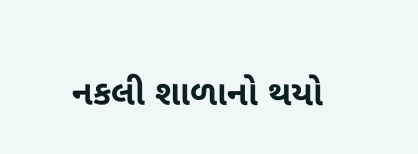નકલી શાળાનો થયો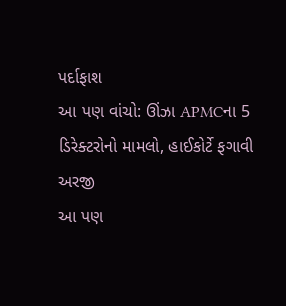પર્દાફાશ
આ પણ વાંચો: ઊંઝા APMCના 5 ડિરેક્ટરોનો મામલો, હાઈકોર્ટે ફગાવી અરજી
આ પણ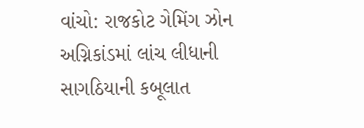વાંચો: રાજકોટ ગેમિંગ ઝોન અગ્નિકાંડમાં લાંચ લીધાની સાગઠિયાની કબૂલાત